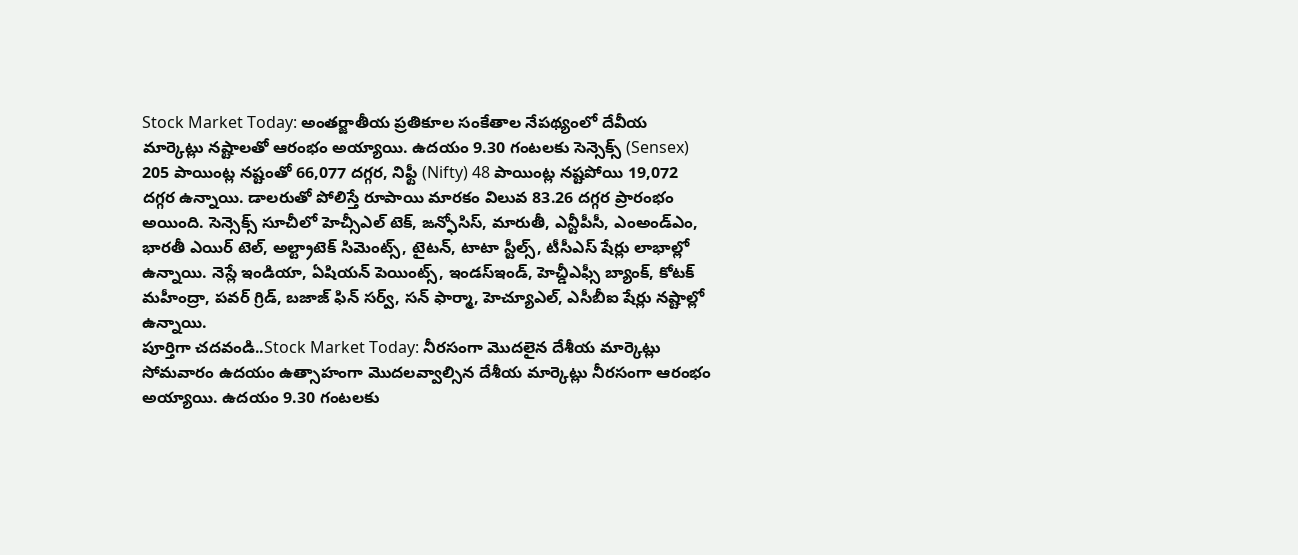Stock Market Today: అంతర్జాతీయ ప్రతికూల సంకేతాల నేపథ్యంలో దేవీయ మార్కెట్లు నష్టాలతో ఆరంభం అయ్యాయి. ఉదయం 9.30 గంటలకు సెన్సెక్స్ (Sensex) 205 పాయింట్ల నష్టంతో 66,077 దగ్గర, నిఫ్టీ (Nifty) 48 పాయింట్ల నష్టపోయి 19,072 దగ్గర ఉన్నాయి. డాలరుతో పోలిస్తే రూపాయి మారకం విలువ 83.26 దగ్గర ప్రారంభం అయింది. సెన్సెక్స్ సూచీలో హెచ్సీఎల్ టెక్, ఙన్ఫోసిస్, మారుతీ, ఎన్టీపీసీ, ఎంఅండ్ఎం, భారతీ ఎయిర్ టెల్, అల్ట్రాటెక్ సిమెంట్స్, టైటన్, టాటా స్టీల్స్, టీసీఎస్ షేర్లు లాభాల్లో ఉన్నాయి. నెస్లే ఇండియా, ఏషియన్ పెయింట్స్, ఇండస్ఇండ్, హెచ్డీఎఫ్సీ బ్యాంక్, కోటక్ మహీంద్రా, పవర్ గ్రిడ్, బజాజ్ ఫిన్ సర్వ్, సన్ ఫార్మా, హెచ్యూఎల్, ఎసీబీఐ షేర్లు నష్టాల్లో ఉన్నాయి.
పూర్తిగా చదవండి..Stock Market Today: నీరసంగా మొదలైన దేశీయ మార్కెట్లు
సోమవారం ఉదయం ఉత్సాహంగా మొదలవ్వాల్సిన దేశీయ మార్కెట్లు నీరసంగా ఆరంభం అయ్యాయి. ఉదయం 9.30 గంటలకు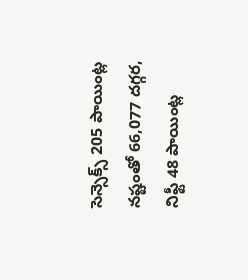సెన్సెక్స్ 205 పాయింట్ల నష్టంతో 66,077 దగ్గర, నిఫ్టీ 48 పాయింట్ల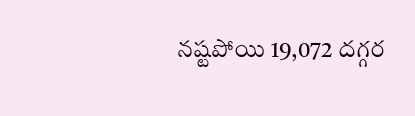నష్టపోయి 19,072 దగ్గర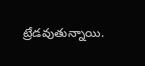ట్రేడవుతున్నాయి.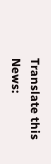Translate this News: